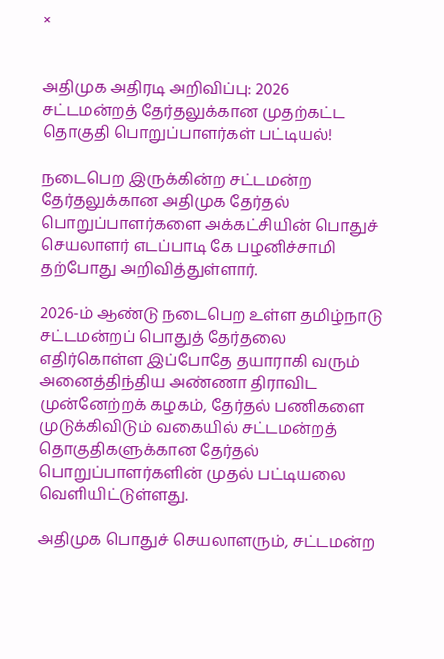×


அதிமுக அதிரடி அறிவிப்பு: 2026 சட்டமன்றத் தேர்தலுக்கான முதற்கட்ட தொகுதி பொறுப்பாளர்கள் பட்டியல்!

நடைபெற இருக்கின்ற சட்டமன்ற தேர்தலுக்கான அதிமுக தேர்தல் பொறுப்பாளர்களை அக்கட்சியின் பொதுச் செயலாளர் எடப்பாடி கே பழனிச்சாமி தற்போது அறிவித்துள்ளார்.

2026-ம் ஆண்டு நடைபெற உள்ள தமிழ்நாடு சட்டமன்றப் பொதுத் தேர்தலை எதிர்கொள்ள இப்போதே தயாராகி வரும் அனைத்திந்திய அண்ணா திராவிட முன்னேற்றக் கழகம், தேர்தல் பணிகளை முடுக்கிவிடும் வகையில் சட்டமன்றத் தொகுதிகளுக்கான தேர்தல் பொறுப்பாளர்களின் முதல் பட்டியலை வெளியிட்டுள்ளது.

அதிமுக பொதுச் செயலாளரும், சட்டமன்ற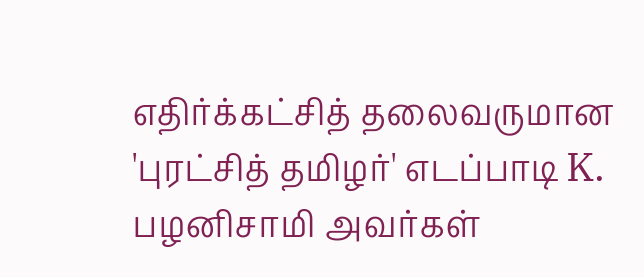எதிர்க்கட்சித் தலைவருமான 'புரட்சித் தமிழர்' எடப்பாடி K. பழனிசாமி அவர்கள்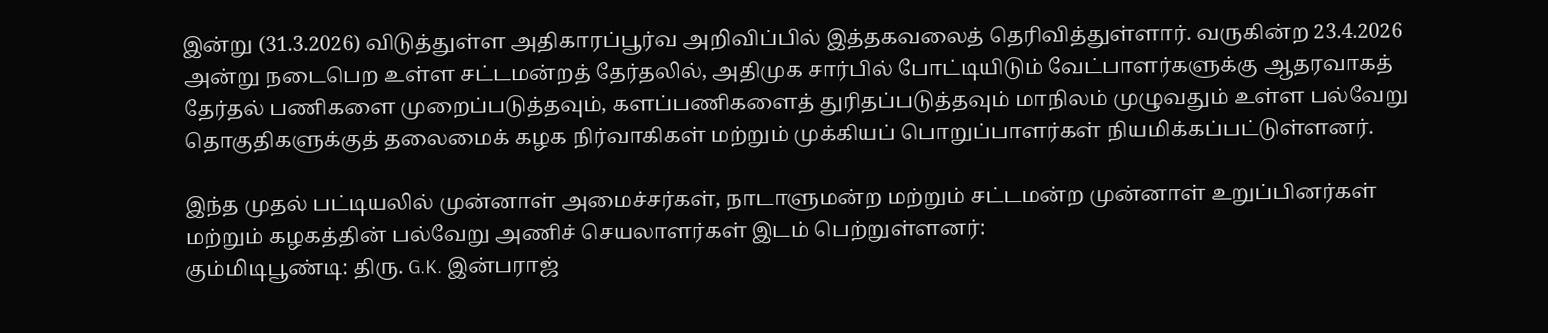இன்று (31.3.2026) விடுத்துள்ள அதிகாரப்பூர்வ அறிவிப்பில் இத்தகவலைத் தெரிவித்துள்ளார். வருகின்ற 23.4.2026 அன்று நடைபெற உள்ள சட்டமன்றத் தேர்தலில், அதிமுக சார்பில் போட்டியிடும் வேட்பாளர்களுக்கு ஆதரவாகத் தேர்தல் பணிகளை முறைப்படுத்தவும், களப்பணிகளைத் துரிதப்படுத்தவும் மாநிலம் முழுவதும் உள்ள பல்வேறு தொகுதிகளுக்குத் தலைமைக் கழக நிர்வாகிகள் மற்றும் முக்கியப் பொறுப்பாளர்கள் நியமிக்கப்பட்டுள்ளனர்.

இந்த முதல் பட்டியலில் முன்னாள் அமைச்சர்கள், நாடாளுமன்ற மற்றும் சட்டமன்ற முன்னாள் உறுப்பினர்கள் மற்றும் கழகத்தின் பல்வேறு அணிச் செயலாளர்கள் இடம் பெற்றுள்ளனர்:
கும்மிடிபூண்டி: திரு. G.K. இன்பராஜ்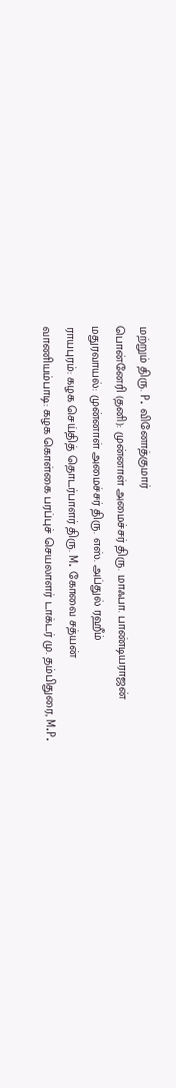மற்றும் திரு. P. வினோத்குமார்
பொன்னேரி (தனி): முன்னாள் அமைச்சர் திரு. மாஃபா. பாண்டியராஜன்
மதுரவாயல்: முன்னாள் அமைச்சர் திரு. எஸ். அப்துல் ரஹீம்
ராயபுரம்: கழக செய்தித் தொடர்பாளர் திரு. M. கோவை சத்யன்
வாணியம்பாடி: கழக கொள்கை பரப்புச் செயலாளர் டாக்டர் மு. தம்பிதுரை, M.P.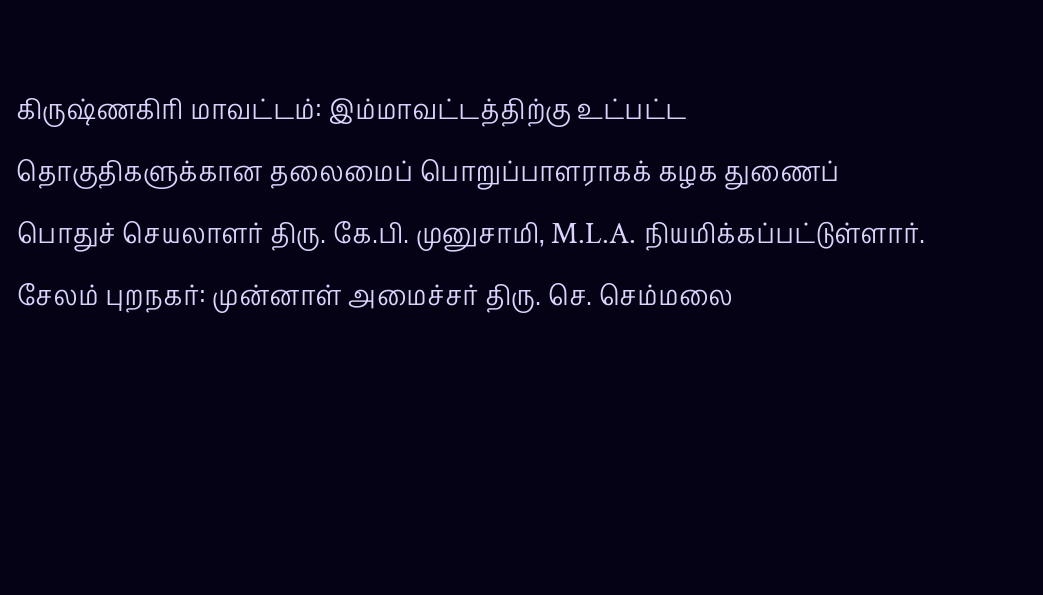கிருஷ்ணகிரி மாவட்டம்: இம்மாவட்டத்திற்கு உட்பட்ட தொகுதிகளுக்கான தலைமைப் பொறுப்பாளராகக் கழக துணைப் பொதுச் செயலாளர் திரு. கே.பி. முனுசாமி, M.L.A. நியமிக்கப்பட்டுள்ளார்.
சேலம் புறநகர்: முன்னாள் அமைச்சர் திரு. செ. செம்மலை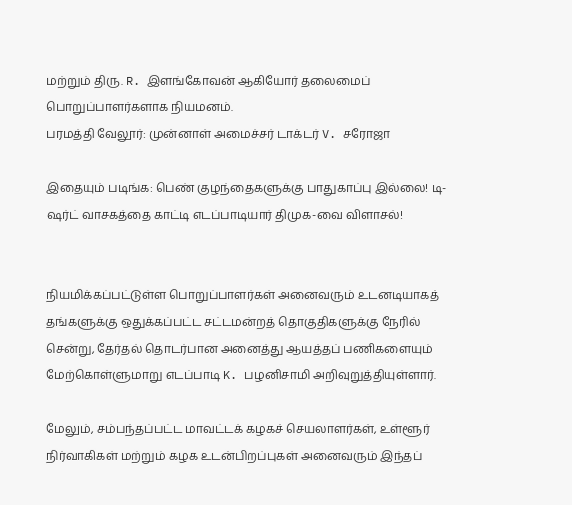மற்றும் திரு. R. இளங்கோவன் ஆகியோர் தலைமைப் பொறுப்பாளர்களாக நியமனம்.
பரமத்தி வேலூர்: முன்னாள் அமைச்சர் டாக்டர் V. சரோஜா

இதையும் படிங்க: பெண் குழந்தைகளுக்கு பாதுகாப்பு இல்லை! டி-ஷர்ட் வாசகத்தை காட்டி எடப்பாடியார் திமுக-வை விளாசல்!


நியமிக்கப்பட்டுள்ள பொறுப்பாளர்கள் அனைவரும் உடனடியாகத் தங்களுக்கு ஒதுக்கப்பட்ட சட்டமன்றத் தொகுதிகளுக்கு நேரில் சென்று, தேர்தல் தொடர்பான அனைத்து ஆயத்தப் பணிகளையும் மேற்கொள்ளுமாறு எடப்பாடி K. பழனிசாமி அறிவுறுத்தியுள்ளார்.

மேலும், சம்பந்தப்பட்ட மாவட்டக் கழகச் செயலாளர்கள், உள்ளூர் நிர்வாகிகள் மற்றும் கழக உடன்பிறப்புகள் அனைவரும் இந்தப்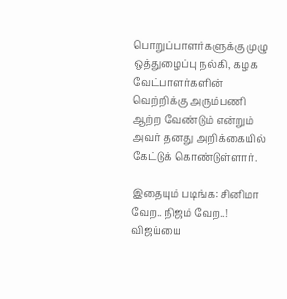பொறுப்பாளர்களுக்கு முழு ஒத்துழைப்பு நல்கி, கழக வேட்பாளர்களின் வெற்றிக்கு அரும்பணி ஆற்ற வேண்டும் என்றும் அவர் தனது அறிக்கையில் கேட்டுக் கொண்டுள்ளார்.

இதையும் படிங்க: சினிமா வேற.. நிஜம் வேற..! விஜய்யை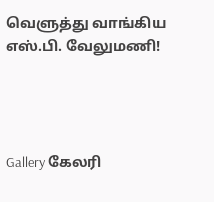வெளுத்து வாங்கிய எஸ்.பி. வேலுமணி!




Gallery கேலரி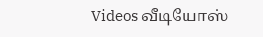Videos வீடியோஸ்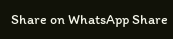Share on WhatsApp Share